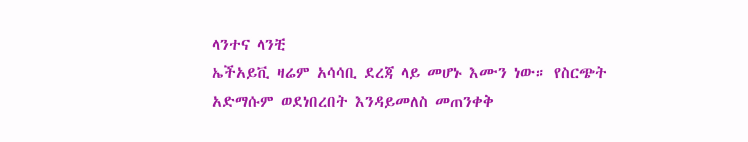ላንተና ላንቺ
ኤችአይቪ ዛሬም አሳሳቢ ደረጃ ላይ መሆኑ እሙን ነው። የስርጭት አድማሱም ወደነበረበት እንዳይመለስ መጠንቀቅ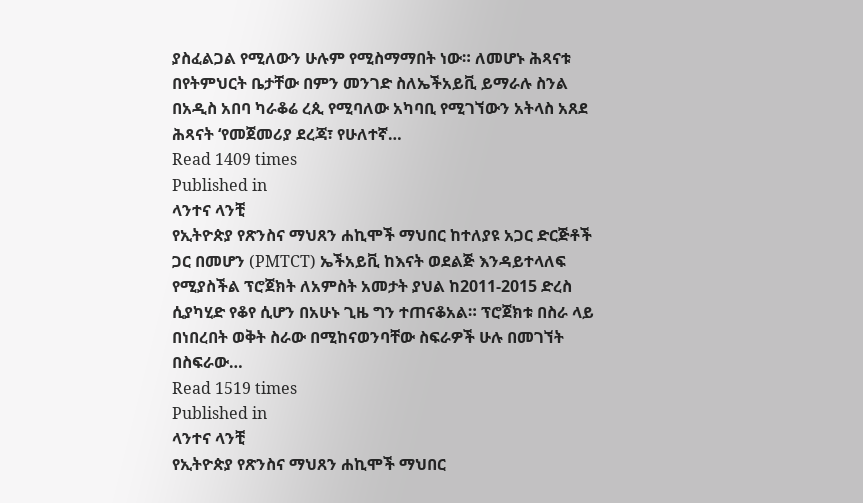ያስፈልጋል የሚለውን ሁሉም የሚስማማበት ነው። ለመሆኑ ሕጻናቱ በየትምህርት ቤታቸው በምን መንገድ ስለኤችአይቪ ይማራሉ ስንል በአዲስ አበባ ካራቆሬ ረጲ የሚባለው አካባቢ የሚገኘውን አትላስ አጸደ ሕጻናት ‘የመጀመሪያ ደረጃ፣ የሁለተኛ…
Read 1409 times
Published in
ላንተና ላንቺ
የኢትዮጵያ የጽንስና ማህጸን ሐኪሞች ማህበር ከተለያዩ አጋር ድርጅቶች ጋር በመሆን (PMTCT) ኤችአይቪ ከእናት ወደልጅ እንዳይተላለፍ የሚያስችል ፕሮጀክት ለአምስት አመታት ያህል ከ2011-2015 ድረስ ሲያካሂድ የቆየ ሲሆን በአሁኑ ጊዜ ግን ተጠናቆአል። ፕሮጀክቱ በስራ ላይ በነበረበት ወቅት ስራው በሚከናወንባቸው ስፍራዎች ሁሉ በመገኘት በስፍራው…
Read 1519 times
Published in
ላንተና ላንቺ
የኢትዮጵያ የጽንስና ማህጸን ሐኪሞች ማህበር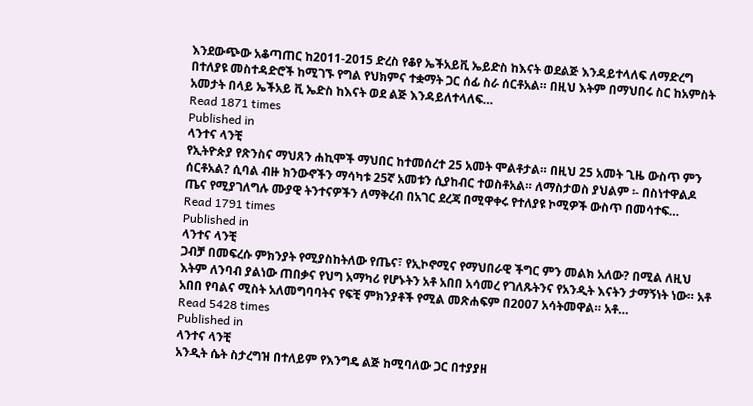እንደውጭው አቆጣጠር ከ2011-2015 ድረስ የቆየ ኤችአይቪ ኤይድስ ከእናት ወደልጅ እንዳይተላለፍ ለማድረግ በተለያዩ መስተዳድሮች ከሚገኙ የግል የህክምና ተቋማት ጋር ሰፊ ስራ ሰርቶአል። በዚህ እትም በማህበሩ ስር ከአምስት አመታት በላይ ኤችአይ ቪ ኤድስ ከእናት ወደ ልጅ እንዳይለተላለፍ…
Read 1871 times
Published in
ላንተና ላንቺ
የኢትዮጵያ የጽንስና ማህጸን ሐኪሞች ማህበር ከተመሰረተ 25 አመት ሞልቶታል። በዚህ 25 አመት ጊዜ ውስጥ ምን ሰርቶአል? ሲባል ብዙ ክንውኖችን ማሳካቱ 25ኛ አመቱን ሲያከብር ተወስቶአል። ለማስታወስ ያህልም ፡- በስነተዋልዶ ጤና የሚያገለግሉ ሙያዊ ትንተናዎችን ለማቅረብ በአገር ደረጃ በሚዋቀሩ የተለያዩ ኮሚዎች ውስጥ በመሳተፍ…
Read 1791 times
Published in
ላንተና ላንቺ
ጋብቻ በመፍረሱ ምክንያት የሚያስከትለው የጤና፣ የኢኮኖሚና የማህበራዊ ችግር ምን መልክ አለው? በሚል ለዚህ እትም ለንባብ ያልነው ጠበቃና የህግ አማካሪ የሆኑትን አቶ አበበ አሳመረ የገለጹትንና የአንዲት እናትን ታማኝነት ነው። አቶ አበበ የባልና ሚስት አለመግባባትና የፍቺ ምክንያቶች የሚል መጽሐፍም በ2007 አሳትመዋል። አቶ…
Read 5428 times
Published in
ላንተና ላንቺ
አንዲት ሴት ስታረግዝ በተለይም የእንግዴ ልጅ ከሚባለው ጋር በተያያዘ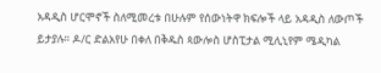አዳዲስ ሆርሞኖች ስለሚመረቱ በሁሉም የሰውነትዋ ክፍሎች ላይ አዳዲስ ለውጦች ይታያሉ። ዶ/ር ድልአየሁ በቀለ በቅዱስ ጳውሎስ ሆስፒታል ሚሊኒየም ሜዲካል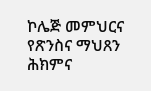ኮሌጅ መምህርና የጽንስና ማህጸን ሕክምና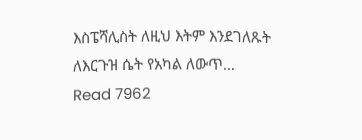እስፔሻሊስት ለዚህ እትም እንደገለጹት ለእርጉዝ ሴት የአካል ለውጥ…
Read 7962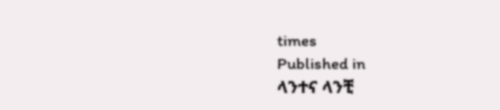times
Published in
ላንተና ላንቺ